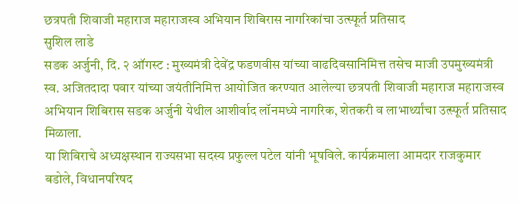छत्रपती शिवाजी महाराज महाराजस्व अभियान शिबिरास नागरिकांचा उत्स्फूर्त प्रतिसाद
सुशिल लाडे
सडक अर्जुनी, दि. २ ऑगस्ट : मुख्यमंत्री देवेंद्र फडणवीस यांच्या वाढदिवसानिमित्त तसेच माजी उपमुख्यमंत्री स्व. अजितदादा पवार यांच्या जयंतीनिमित्त आयोजित करण्यात आलेल्या छत्रपती शिवाजी महाराज महाराजस्व अभियान शिबिरास सडक अर्जुनी येथील आशीर्वाद लॉनमध्ये नागरिक, शेतकरी व लाभार्थ्यांचा उत्स्फूर्त प्रतिसाद मिळाला.
या शिबिराचे अध्यक्षस्थान राज्यसभा सदस्य प्रफुल्ल पटेल यांनी भूषविले. कार्यक्रमाला आमदार राजकुमार बडोले, विधानपरिषद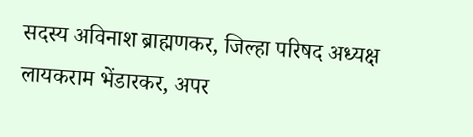सदस्य अविनाश ब्राह्मणकर, जिल्हा परिषद अध्यक्ष लायकराम भेंडारकर, अपर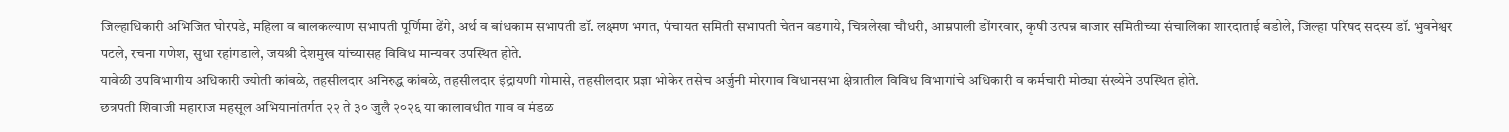जिल्हाधिकारी अभिजित घोरपडे, महिला व बालकल्याण सभापती पूर्णिमा ढेंगे, अर्थ व बांधकाम सभापती डॉ. लक्ष्मण भगत, पंचायत समिती सभापती चेतन वडगाये, चित्रलेखा चौधरी, आम्रपाली डोंगरवार, कृषी उत्पन्न बाजार समितीच्या संचालिका शारदाताई बडोले, जिल्हा परिषद सदस्य डॉ. भुवनेश्वर पटले, रचना गणेश, सुधा रहांगडाले, जयश्री देशमुख यांच्यासह विविध मान्यवर उपस्थित होते.
यावेळी उपविभागीय अधिकारी ज्योती कांबळे, तहसीलदार अनिरुद्ध कांबळे, तहसीलदार इंद्रायणी गोमासे, तहसीलदार प्रज्ञा भोकेर तसेच अर्जुनी मोरगाव विधानसभा क्षेत्रातील विविध विभागांचे अधिकारी व कर्मचारी मोठ्या संख्येने उपस्थित होते.
छत्रपती शिवाजी महाराज महसूल अभियानांतर्गत २२ ते ३० जुलै २०२६ या कालावधीत गाव व मंडळ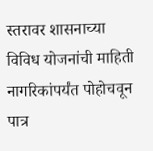स्तरावर शासनाच्या विविध योजनांची माहिती नागरिकांपर्यंत पोहोचवून पात्र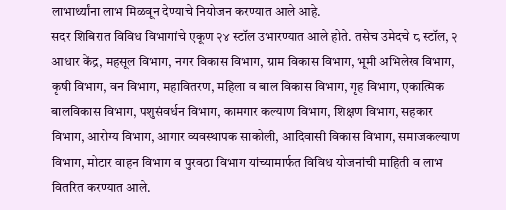लाभार्थ्यांना लाभ मिळवून देण्याचे नियोजन करण्यात आले आहे.
सदर शिबिरात विविध विभागांचे एकूण २४ स्टॉल उभारण्यात आले होते. तसेच उमेदचे ८ स्टॉल, २ आधार केंद्र, महसूल विभाग, नगर विकास विभाग, ग्राम विकास विभाग, भूमी अभिलेख विभाग, कृषी विभाग, वन विभाग, महावितरण, महिला व बाल विकास विभाग, गृह विभाग, एकात्मिक बालविकास विभाग, पशुसंवर्धन विभाग, कामगार कल्याण विभाग, शिक्षण विभाग, सहकार विभाग, आरोग्य विभाग, आगार व्यवस्थापक साकोली, आदिवासी विकास विभाग, समाजकल्याण विभाग, मोटार वाहन विभाग व पुरवठा विभाग यांच्यामार्फत विविध योजनांची माहिती व लाभ वितरित करण्यात आले.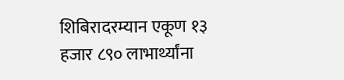शिबिरादरम्यान एकूण १३ हजार ८९० लाभार्थ्यांना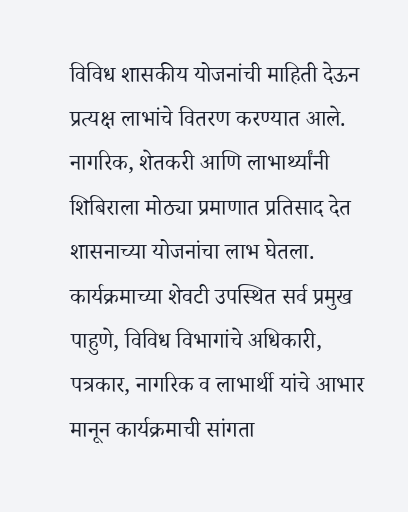विविध शासकीय योजनांची माहिती देऊन प्रत्यक्ष लाभांचे वितरण करण्यात आले. नागरिक, शेतकरी आणि लाभार्थ्यांनी शिबिराला मोठ्या प्रमाणात प्रतिसाद देत शासनाच्या योजनांचा लाभ घेतला.
कार्यक्रमाच्या शेवटी उपस्थित सर्व प्रमुख पाहुणे, विविध विभागांचे अधिकारी, पत्रकार, नागरिक व लाभार्थी यांचे आभार मानून कार्यक्रमाची सांगता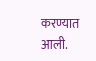करण्यात आली.